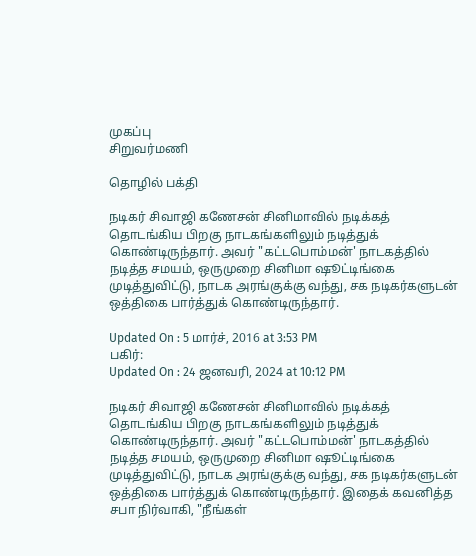முகப்பு
சிறுவர்மணி

தொழில் பக்தி

நடிகர் சிவாஜி கணேசன் சினிமாவில் நடிக்கத் தொடங்கிய பிறகு நாடகங்களிலும் நடித்துக் கொண்டிருந்தார். அவர் "கட்டபொம்மன்' நாடகத்தில் நடித்த சமயம், ஒருமுறை சினிமா ஷூட்டிங்கை முடித்துவிட்டு, நாடக அரங்குக்கு வந்து, சக நடிகர்களுடன் ஒத்திகை பார்த்துக் கொண்டிருந்தார்.

Updated On : 5 மார்ச், 2016 at 3:53 PM
பகிர்:
Updated On : 24 ஜனவரி, 2024 at 10:12 PM

நடிகர் சிவாஜி கணேசன் சினிமாவில் நடிக்கத் தொடங்கிய பிறகு நாடகங்களிலும் நடித்துக் கொண்டிருந்தார். அவர் "கட்டபொம்மன்' நாடகத்தில் நடித்த சமயம், ஒருமுறை சினிமா ஷூட்டிங்கை முடித்துவிட்டு, நாடக அரங்குக்கு வந்து, சக நடிகர்களுடன் ஒத்திகை பார்த்துக் கொண்டிருந்தார். இதைக் கவனித்த சபா நிர்வாகி, "நீங்கள்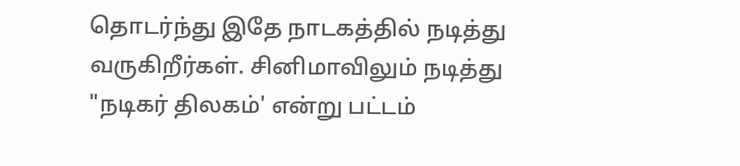தொடர்ந்து இதே நாடகத்தில் நடித்து வருகிறீர்கள். சினிமாவிலும் நடித்து "நடிகர் திலகம்' என்று பட்டம்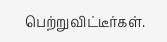பெற்றுவிட்டீர்கள்.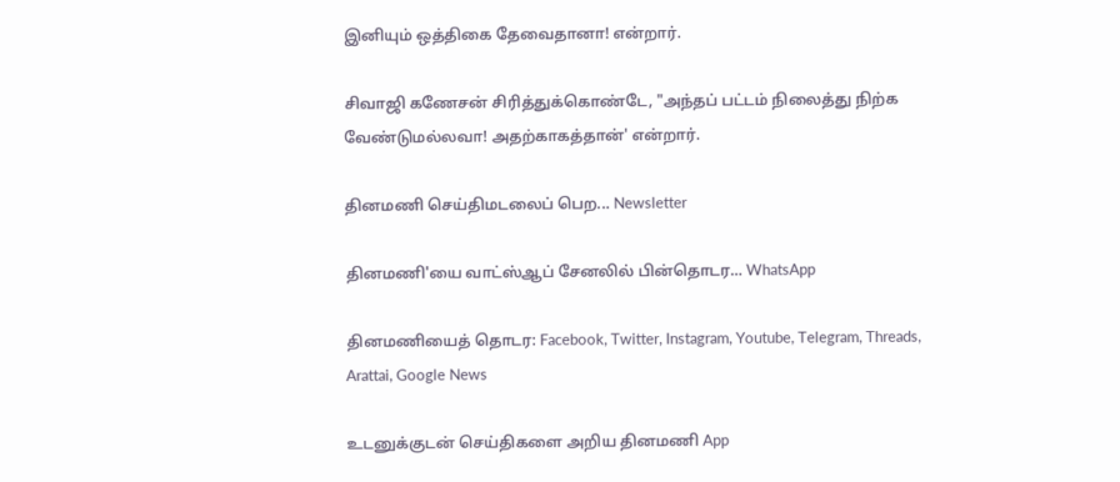இனியும் ஒத்திகை தேவைதானா! என்றார்.

சிவாஜி கணேசன் சிரித்துக்கொண்டே, "அந்தப் பட்டம் நிலைத்து நிற்க வேண்டுமல்லவா! அதற்காகத்தான்' என்றார்.

தினமணி செய்திமடலைப் பெற... Newsletter

தினமணி'யை வாட்ஸ்ஆப் சேனலில் பின்தொடர... WhatsApp

தினமணியைத் தொடர: Facebook, Twitter, Instagram, Youtube, Telegram, Threads, Arattai, Google News

உடனுக்குடன் செய்திகளை அறிய தினமணி App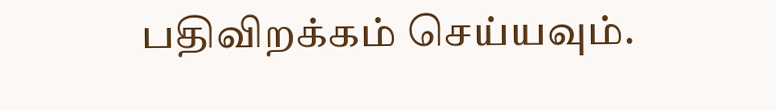பதிவிறக்கம் செய்யவும்.